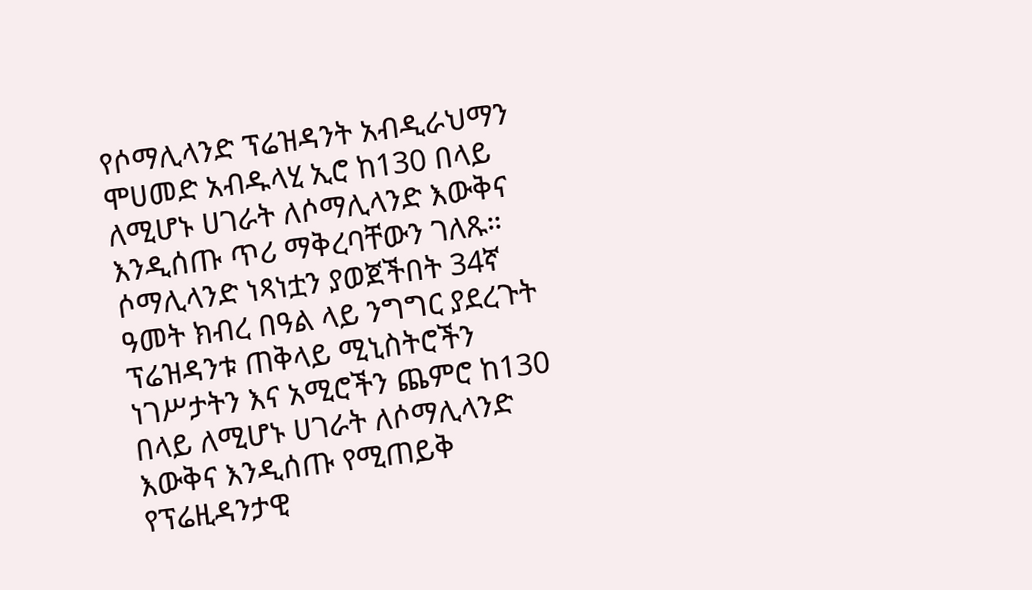የሶማሊላንድ ፕሬዝዳንት አብዲራህማን ሞሀመድ አብዱላሂ ኢሮ ከ130 በላይ ለሚሆኑ ሀገራት ለሶማሊላንድ እውቅና እንዲሰጡ ጥሪ ማቅረባቸውን ገለጹ።
ሶማሊላንድ ነጻነቷን ያወጀችበት 34ኛ ዓመት ክብረ በዓል ላይ ንግግር ያደረጉት ፕሬዝዳንቱ ጠቅላይ ሚኒስትሮችን ነገሥታትን እና አሚሮችን ጨምሮ ከ130 በላይ ለሚሆኑ ሀገራት ለሶማሊላንድ እውቅና እንዲሰጡ የሚጠይቅ የፕሬዚዳንታዊ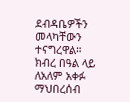ደብዳቤዎችን መላካቸውን ተናግረዋል።
ክብረ በዓል ላይ ለአለም አቀፉ ማህበረሰብ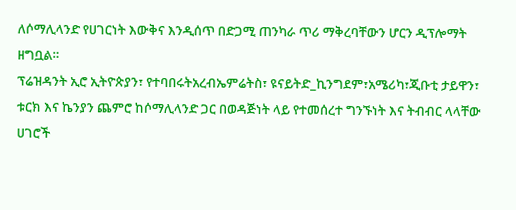ለሶማሊላንድ የሀገርነት እውቅና እንዲሰጥ በድጋሚ ጠንካራ ጥሪ ማቅረባቸውን ሆርን ዲፕሎማት ዘግቧል።
ፕሬዝዳንት ኢሮ ኢትዮጵያን፣ የተባበሩትአረብኤምሬትስ፣ ዩናይትድ_ኪንግደም፣አሜሪካ፣ጂቡቲ ታይዋን፣ ቱርክ እና ኬንያን ጨምሮ ከሶማሊላንድ ጋር በወዳጅነት ላይ የተመሰረተ ግንኙነት እና ትብብር ላላቸው ሀገሮች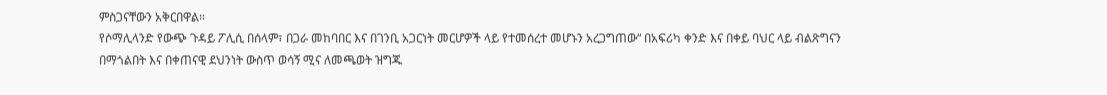ምስጋናቸውን አቅርበዋል።
የሶማሊላንድ የውጭ ጉዳይ ፖሊሲ በሰላም፣ በጋራ መከባበር እና በገንቢ አጋርነት መርሆዎች ላይ የተመሰረተ መሆኑን አረጋግጠው“ በአፍሪካ ቀንድ እና በቀይ ባህር ላይ ብልጽግናን በማጎልበት እና በቀጠናዊ ደህንነት ውስጥ ወሳኝ ሚና ለመጫወት ዝግጁ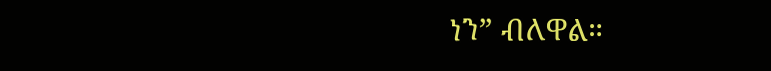ነን” ብለዋል።